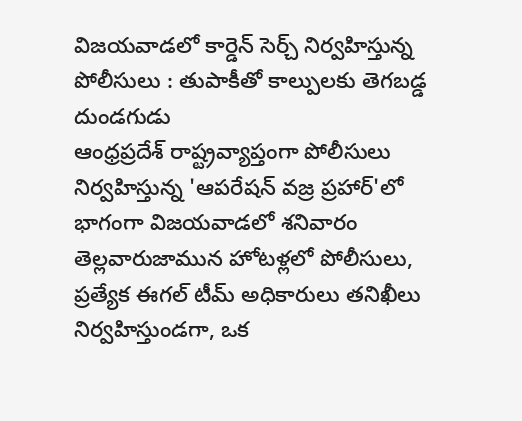విజయవాడలో కార్డెన్ సెర్చ్ నిర్వహిస్తున్న పోలీసులు : తుపాకీతో కాల్పులకు తెగబడ్డ దుండగుడు
ఆంధ్రప్రదేశ్ రాష్ట్రవ్యాప్తంగా పోలీసులు నిర్వహిస్తున్న 'ఆపరేషన్ వజ్ర ప్రహార్'లో భాగంగా విజయవాడలో శనివారం తెల్లవారుజామున హోటళ్లలో పోలీసులు, ప్రత్యేక ఈగల్ టీమ్ అధికారులు తనిఖీలు నిర్వహిస్తుండగా, ఒక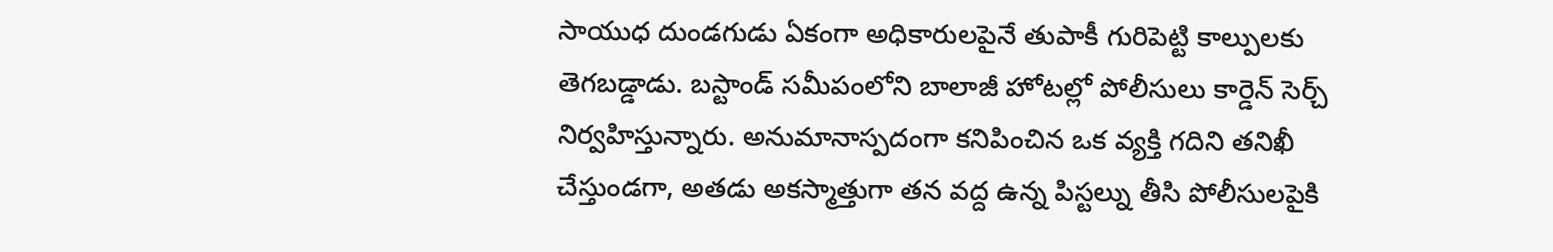సాయుధ దుండగుడు ఏకంగా అధికారులపైనే తుపాకీ గురిపెట్టి కాల్పులకు తెగబడ్డాడు. బస్టాండ్ సమీపంలోని బాలాజీ హోటల్లో పోలీసులు కార్డెన్ సెర్చ్ నిర్వహిస్తున్నారు. అనుమానాస్పదంగా కనిపించిన ఒక వ్యక్తి గదిని తనిఖీ చేస్తుండగా, అతడు అకస్మాత్తుగా తన వద్ద ఉన్న పిస్టల్ను తీసి పోలీసులపైకి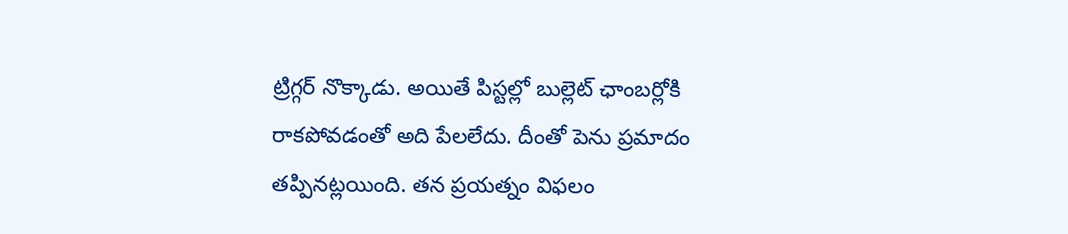ట్రిగ్గర్ నొక్కాడు. అయితే పిస్టల్లో బుల్లెట్ ఛాంబర్లోకి రాకపోవడంతో అది పేలలేదు. దీంతో పెను ప్రమాదం తప్పినట్లయింది. తన ప్రయత్నం విఫలం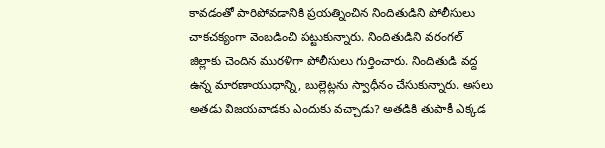కావడంతో పారిపోవడానికి ప్రయత్నించిన నిందితుడిని పోలీసులు చాకచక్యంగా వెంబడించి పట్టుకున్నారు. నిందితుడిని వరంగల్ జిల్లాకు చెందిన మురళిగా పోలీసులు గుర్తించారు. నిందితుడి వద్ద ఉన్న మారణాయుధాన్ని, బుల్లెట్లను స్వాధీనం చేసుకున్నారు. అసలు అతడు విజయవాడకు ఎందుకు వచ్చాడు? అతడికి తుపాకీ ఎక్కడ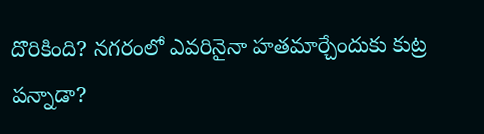దొరికింది? నగరంలో ఎవరినైనా హతమార్చేందుకు కుట్ర పన్నాడా?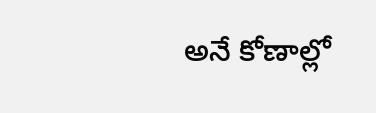అనే కోణాల్లో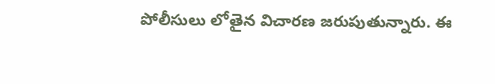పోలీసులు లోతైన విచారణ జరుపుతున్నారు. ఈ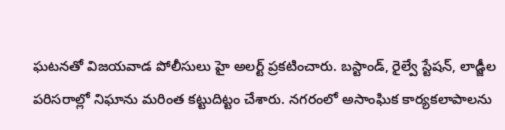ఘటనతో విజయవాడ పోలీసులు హై అలర్ట్ ప్రకటించారు. బస్టాండ్, రైల్వే స్టేషన్, లాడ్జీల పరిసరాల్లో నిఘాను మరింత కట్టుదిట్టం చేశారు. నగరంలో అసాంఘిక కార్యకలాపాలను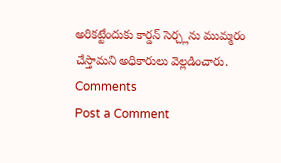అరికట్టేందుకు కార్డన్ సెర్చ్లను ముమ్మరం చేస్తామని అధికారులు వెల్లడించారు.
Comments
Post a Comment